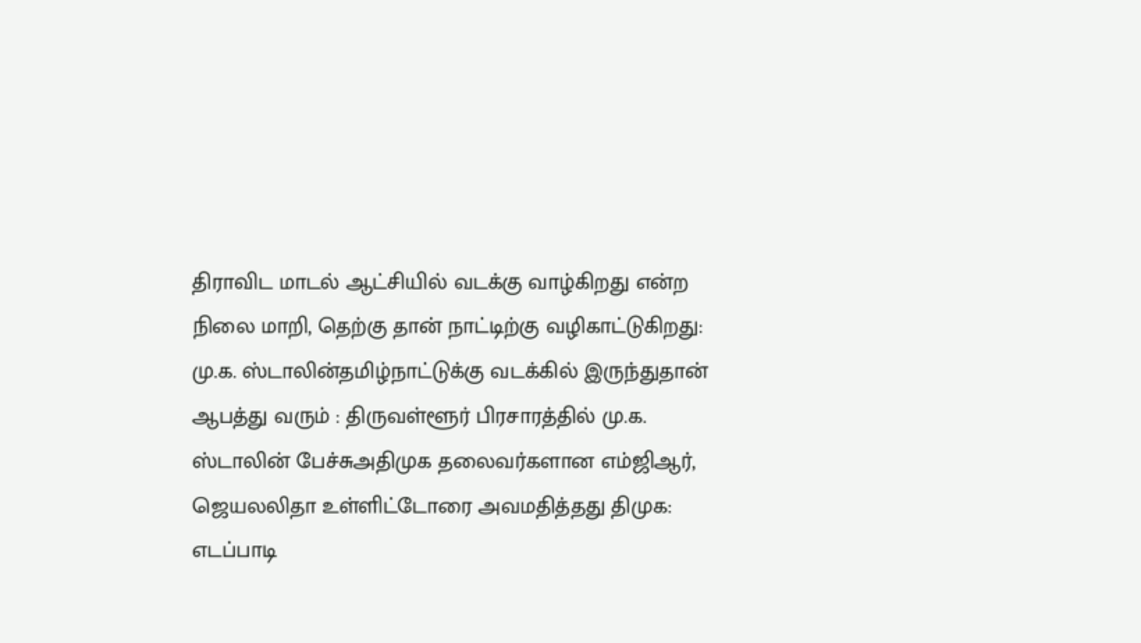திராவிட மாடல் ஆட்சியில் வடக்கு வாழ்கிறது என்ற நிலை மாறி, தெற்கு தான் நாட்டிற்கு வழிகாட்டுகிறது: மு.க. ஸ்டாலின்தமிழ்நாட்டுக்கு வடக்கில் இருந்துதான் ஆபத்து வரும் : திருவள்ளூர் பிரசாரத்தில் மு.க. ஸ்டாலின் பேச்சுஅதிமுக தலைவர்களான எம்ஜிஆர், ஜெயலலிதா உள்ளிட்டோரை அவமதித்தது திமுக: எடப்பாடி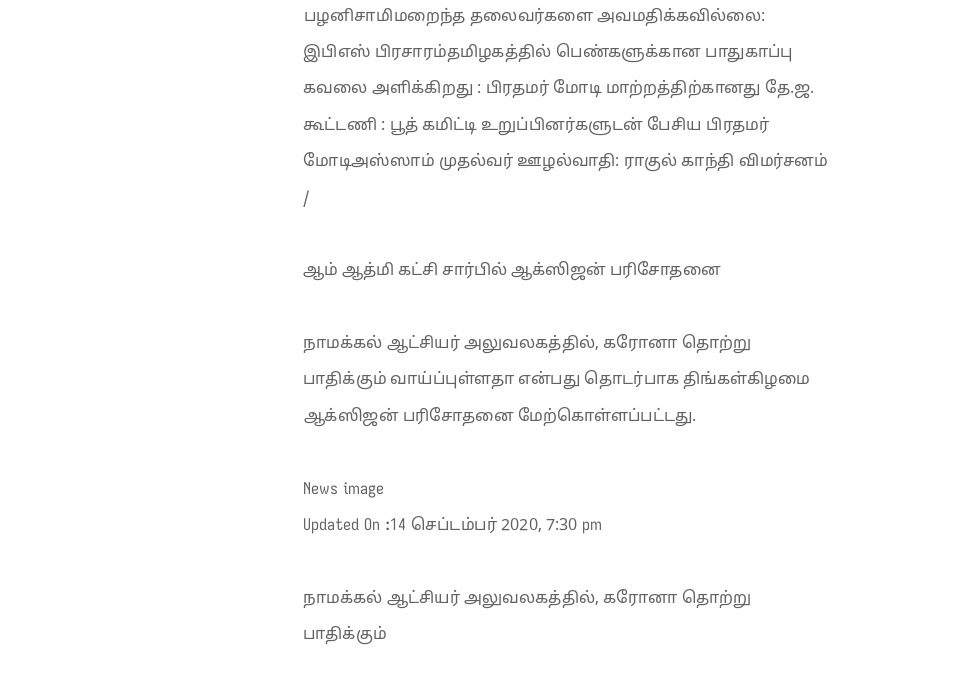பழனிசாமிமறைந்த தலைவர்களை அவமதிக்கவில்லை: இபிஎஸ் பிரசாரம்தமிழகத்தில் பெண்களுக்கான பாதுகாப்பு கவலை அளிக்கிறது : பிரதமர் மோடி மாற்றத்திற்கானது தே.ஜ. கூட்டணி : பூத் கமிட்டி உறுப்பினர்களுடன் பேசிய பிரதமர் மோடிஅஸ்ஸாம் முதல்வர் ஊழல்வாதி: ராகுல் காந்தி விமர்சனம்
/

ஆம் ஆத்மி கட்சி சார்பில் ஆக்ஸிஜன் பரிசோதனை

நாமக்கல் ஆட்சியர் அலுவலகத்தில், கரோனா தொற்று பாதிக்கும் வாய்ப்புள்ளதா என்பது தொடர்பாக திங்கள்கிழமை ஆக்ஸிஜன் பரிசோதனை மேற்கொள்ளப்பட்டது.

News image
Updated On :14 செப்டம்பர் 2020, 7:30 pm

நாமக்கல் ஆட்சியர் அலுவலகத்தில், கரோனா தொற்று பாதிக்கும்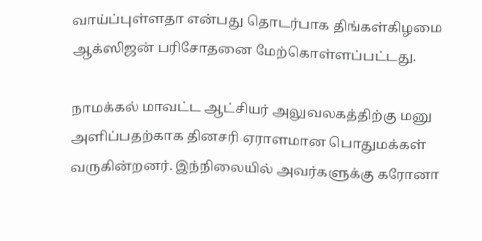வாய்ப்புள்ளதா என்பது தொடர்பாக திங்கள்கிழமை ஆக்ஸிஜன் பரிசோதனை மேற்கொள்ளப்பட்டது.

நாமக்கல் மாவட்ட ஆட்சியர் அலுவலகத்திற்கு மனு அளிப்பதற்காக தினசரி ஏராளமான பொதுமக்கள் வருகின்றனர். இந்நிலையில் அவர்களுக்கு கரோனா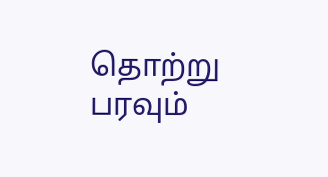தொற்று பரவும்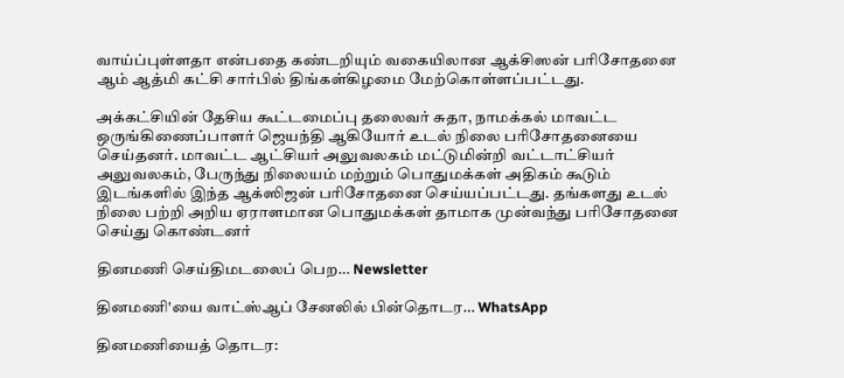வாய்ப்புள்ளதா என்பதை கண்டறியும் வகையிலான ஆக்சிஸன் பரிசோதனை ஆம் ஆத்மி கட்சி சார்பில் திங்கள்கிழமை மேற்கொள்ளப்பட்டது.

அக்கட்சியின் தேசிய கூட்டமைப்பு தலைவர் சுதா, நாமக்கல் மாவட்ட ஒருங்கிணைப்பாளர் ஜெயந்தி ஆகியோர் உடல் நிலை பரிசோதனையை செய்தனர். மாவட்ட ஆட்சியர் அலுவலகம் மட்டுமின்றி வட்டாட்சியர் அலுவலகம், பேருந்து நிலையம் மற்றும் பொதுமக்கள் அதிகம் கூடும் இடங்களில் இந்த ஆக்ஸிஜன் பரிசோதனை செய்யப்பட்டது. தங்களது உடல் நிலை பற்றி அறிய ஏராளமான பொதுமக்கள் தாமாக முன்வந்து பரிசோதனை செய்து கொண்டனர்

தினமணி செய்திமடலைப் பெற... Newsletter

தினமணி'யை வாட்ஸ்ஆப் சேனலில் பின்தொடர... WhatsApp

தினமணியைத் தொடர: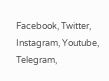Facebook, Twitter, Instagram, Youtube, Telegram,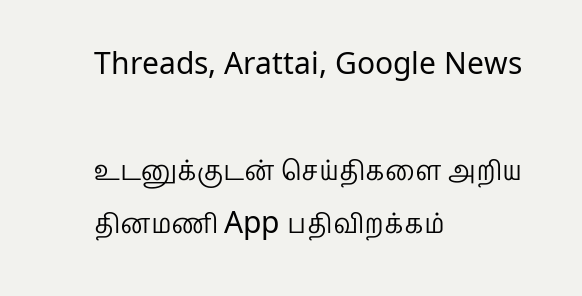Threads, Arattai, Google News

உடனுக்குடன் செய்திகளை அறிய தினமணி App பதிவிறக்கம்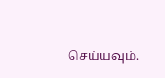செய்யவும்.